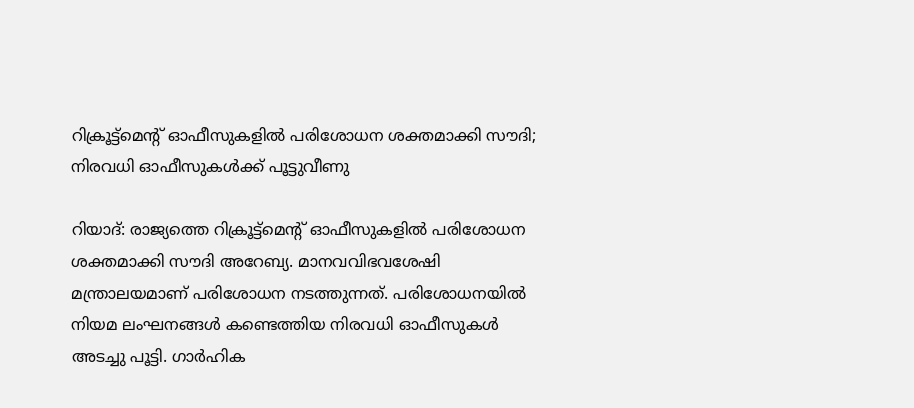റിക്രൂട്ട്‌മെന്റ് ഓഫീസുകളിൽ പരിശോധന ശക്തമാക്കി സൗദി; നിരവധി ഓഫീസുകൾക്ക് പൂട്ടുവീണു

റിയാദ്: രാജ്യത്തെ റിക്രൂട്ട്‌മെന്റ് ഓഫീസുകളിൽ പരിശോധന ശക്തമാക്കി സൗദി അറേബ്യ. മാനവവിഭവശേഷി മന്ത്രാലയമാണ് പരിശോധന നടത്തുന്നത്. പരിശോധനയിൽ നിയമ ലംഘനങ്ങൾ കണ്ടെത്തിയ നിരവധി ഓഫീസുകൾ അടച്ചു പൂട്ടി. ഗാർഹിക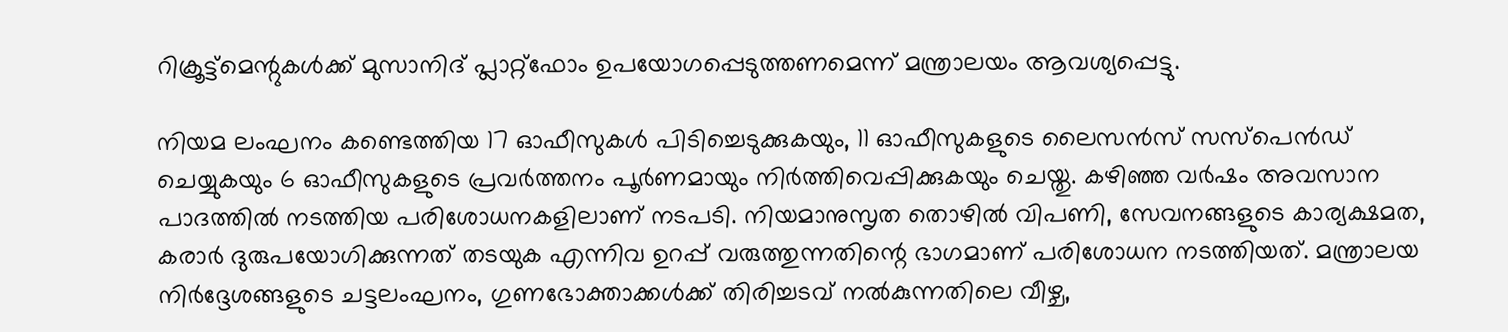റിക്രൂട്ട്‌മെന്റുകൾക്ക് മുസാനിദ് പ്ലാറ്റ്‌ഫോം ഉപയോഗപ്പെടുത്തണമെന്ന് മന്ത്രാലയം ആവശ്യപ്പെട്ടു.

നിയമ ലംഘനം കണ്ടെത്തിയ 17 ഓഫീസുകൾ പിടിച്ചെടുക്കുകയും, 11 ഓഫീസുകളുടെ ലൈസൻസ് സസ്‌പെൻഡ് ചെയ്യുകയും 6 ഓഫീസുകളുടെ പ്രവർത്തനം പൂർണമായും നിർത്തിവെപ്പിക്കുകയും ചെയ്തു. കഴിഞ്ഞ വർഷം അവസാന പാദത്തിൽ നടത്തിയ പരിശോധനകളിലാണ് നടപടി. നിയമാനുസൃത തൊഴിൽ വിപണി, സേവനങ്ങളുടെ കാര്യക്ഷമത, കരാർ ദുരുപയോഗിക്കുന്നത് തടയുക എന്നിവ ഉറപ്പ് വരുത്തുന്നതിന്റെ ഭാഗമാണ് പരിശോധന നടത്തിയത്. മന്ത്രാലയ നിർദ്ദേശങ്ങളുടെ ചട്ടലംഘനം, ഗുണഭോക്താക്കൾക്ക് തിരിച്ചടവ് നൽകുന്നതിലെ വീഴ്ച,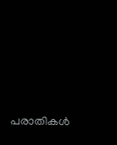പരാതികൾ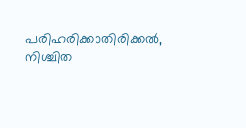പരിഹരിക്കാതിരിക്കൽ, നിശ്ചിത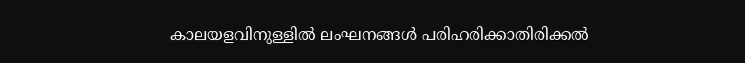കാലയളവിനുള്ളിൽ ലംഘനങ്ങൾ പരിഹരിക്കാതിരിക്കൽ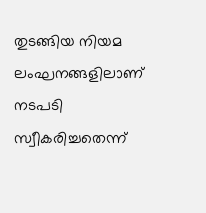തുടങ്ങിയ നിയമ ലംഘനങ്ങളിലാണ് നടപടി സ്വീകരിച്ചതെന്ന്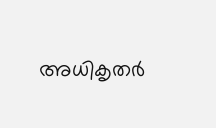അധികൃതർ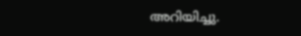അറിയിച്ചു.